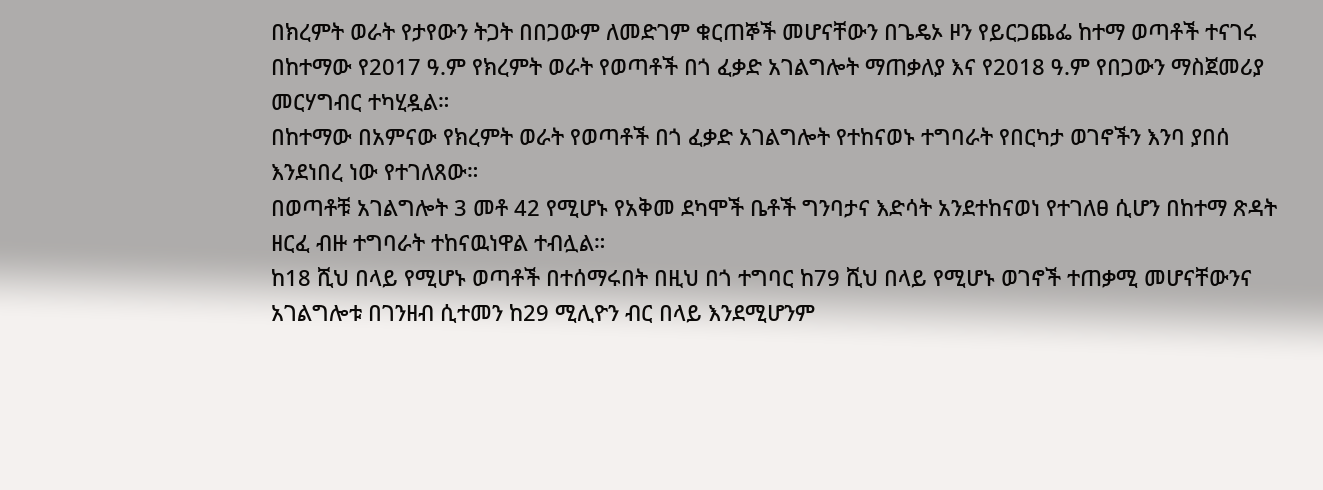በክረምት ወራት የታየውን ትጋት በበጋውም ለመድገም ቁርጠኞች መሆናቸውን በጌዴኦ ዞን የይርጋጨፌ ከተማ ወጣቶች ተናገሩ
በከተማው የ2017 ዓ.ም የክረምት ወራት የወጣቶች በጎ ፈቃድ አገልግሎት ማጠቃለያ እና የ2018 ዓ.ም የበጋውን ማስጀመሪያ መርሃግብር ተካሂዷል።
በከተማው በአምናው የክረምት ወራት የወጣቶች በጎ ፈቃድ አገልግሎት የተከናወኑ ተግባራት የበርካታ ወገኖችን እንባ ያበሰ እንደነበረ ነው የተገለጸው።
በወጣቶቹ አገልግሎት 3 መቶ 42 የሚሆኑ የአቅመ ደካሞች ቤቶች ግንባታና እድሳት አንደተከናወነ የተገለፀ ሲሆን በከተማ ጽዳት ዘርፈ ብዙ ተግባራት ተከናዉነዋል ተብሏል።
ከ18 ሺህ በላይ የሚሆኑ ወጣቶች በተሰማሩበት በዚህ በጎ ተግባር ከ79 ሺህ በላይ የሚሆኑ ወገኖች ተጠቃሚ መሆናቸውንና አገልግሎቱ በገንዘብ ሲተመን ከ29 ሚሊዮን ብር በላይ እንደሚሆንም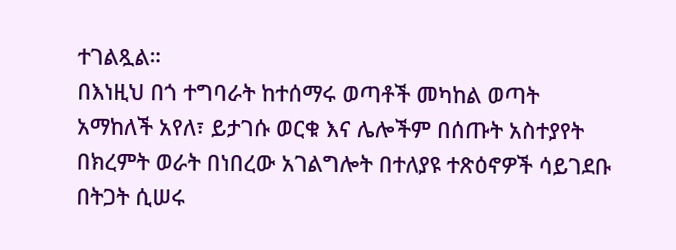ተገልጿል።
በእነዚህ በጎ ተግባራት ከተሰማሩ ወጣቶች መካከል ወጣት አማከለች አየለ፣ ይታገሱ ወርቁ እና ሌሎችም በሰጡት አስተያየት በክረምት ወራት በነበረው አገልግሎት በተለያዩ ተጽዕኖዎች ሳይገደቡ በትጋት ሲሠሩ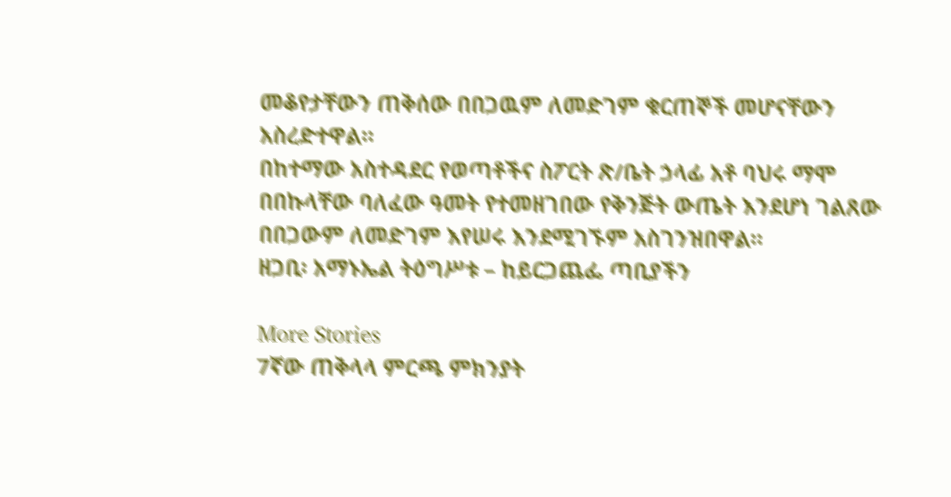መቆየታቸውን ጠቅሰው በበጋዉም ለመድገም ቁርጠኞች መሆናቸውን አስረድተዋል።
በከተማው አስተዳደር የወጣቶችና ስፖርት ጽ/ቤት ኃላፊ አቶ ባህሩ ማሞ በበኩላቸው ባለፈው ዓመት የተመዘገበው የቅንጅት ውጤት እንደሆነ ገልጸው በበጋውም ለመድገም እየሠሩ እንደሚገኙም አስገንዝበዋል።
ዘጋቢ፡ አማኑኤል ትዕግሥቱ – ከይርጋጨፌ ጣቢያችን

More Stories
7ኛው ጠቅላላ ምርጫ ምክንያት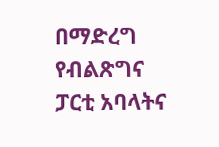በማድረግ የብልጽግና ፓርቲ አባላትና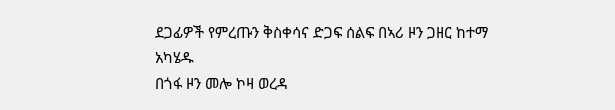ደጋፊዎች የምረጡን ቅስቀሳና ድጋፍ ሰልፍ በኣሪ ዞን ጋዘር ከተማ አካሄዱ
በጎፋ ዞን መሎ ኮዛ ወረዳ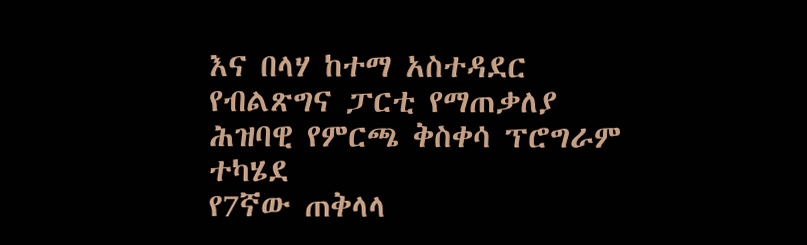እና በላሃ ከተማ አስተዳደር የብልጽግና ፓርቲ የማጠቃለያ ሕዝባዊ የምርጫ ቅስቀሳ ፕሮግራም ተካሄደ
የ7ኛው ጠቅላላ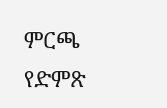ምርጫ የድምጽ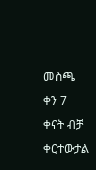መስጫ ቀን 7 ቀናት ብቻ ቀርተውታል